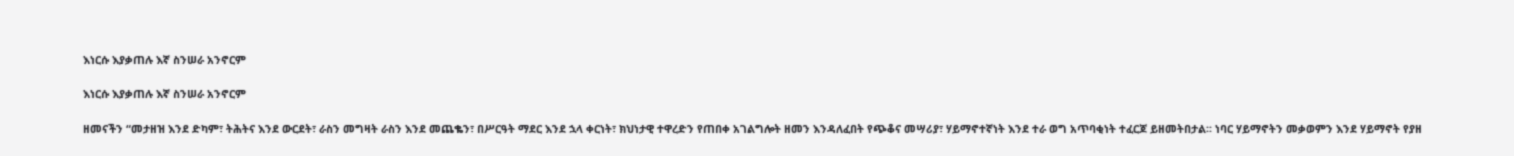እነርሱ እያቃጠሉ እኛ ስንሠራ አንኖርም

እነርሱ እያቃጠሉ እኛ ስንሠራ አንኖርም

ዘመናችን “መታዘዝ እንደ ድካም፣ ትሕትና እንደ ውርደት፣ ራስን መግዛት ራስን እንደ መጨቈን፣ በሥርዓት ማደር እንደ ኋላ ቀርነት፣ ክህነታዊ ተዋረድን የጠበቀ አገልግሎት ዘመን እንዳለፈበት የጭቆና መሣሪያ፣ ሃይማኖተኛነት እንደ ተራ ወግ አጥባቂነት ተፈርጆ ይዘመትበታል፡፡ ነባር ሃይማኖትን መቃወምን እንደ ሃይማኖት የያዘ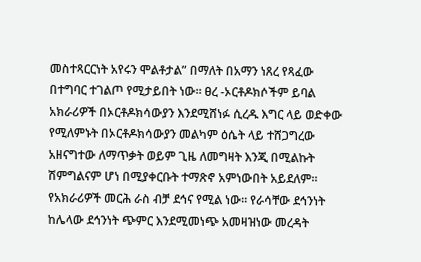መስተጻርርነት አየሩን ሞልቶታል” በማለት በአማን ነጸረ የጻፈው በተግባር ተገልጦ የሚታይበት ነው። ፀረ -ኦርቶዶክሶችም ይባል አክራሪዎች በኦርቶዶክሳውያን እንደሚሸነፉ ሲረዱ እግር ላይ ወድቀው የሚለምኑት በኦርቶዶክሳውያን መልካም ዕሴት ላይ ተሸጋግረው አዘናግተው ለማጥቃት ወይም ጊዜ ለመግዛት እንጂ በሚልኩት ሽምግልናም ሆነ በሚያቀርቡት ተማጽኖ አምነውበት አይደለም።
የአክራሪዎች መርሕ ራስ ብቻ ደኅና የሚል ነው። የራሳቸው ደኅንነት ከሌላው ደኅንነት ጭምር እንደሚመነጭ አመዛዝነው መረዳት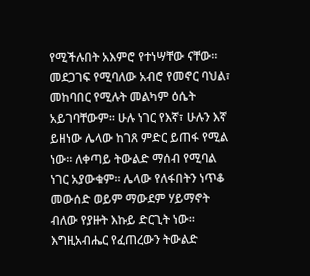የሚችሉበት አእምሮ የተነሣቸው ናቸው። መደጋገፍ የሚባለው አብሮ የመኖር ባህል፣ መከባበር የሚሉት መልካም ዕሴት አይገባቸውም። ሁሉ ነገር የእኛ፣ ሁሉን እኛ ይዘነው ሌላው ከገጸ ምድር ይጠፋ የሚል ነው። ለቀጣይ ትውልድ ማሰብ የሚባል ነገር አያውቁም። ሌላው የለፋበትን ነጥቆ መውሰድ ወይም ማውደም ሃይማኖት ብለው የያዙት እኩይ ድርጊት ነው። እግዚአብሔር የፈጠረውን ትውልድ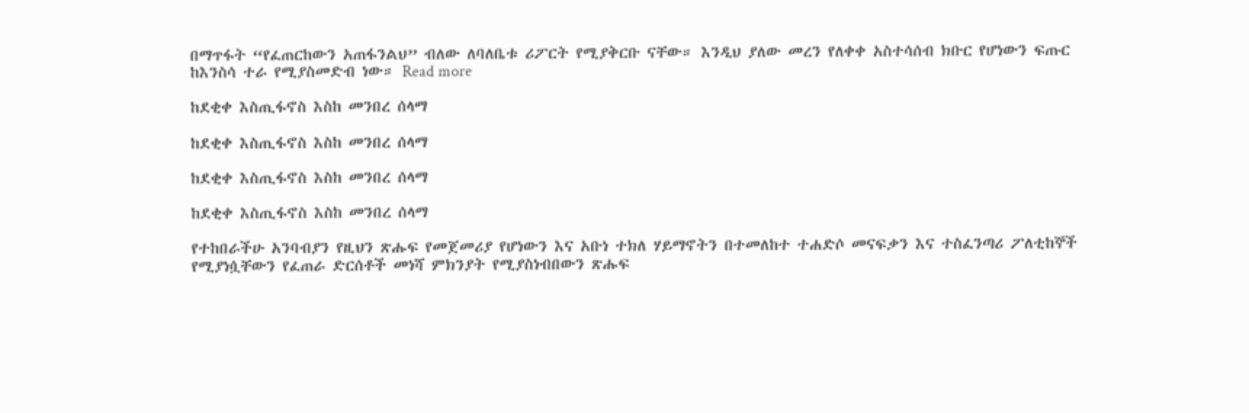በማጥፋት “የፈጠርከውን አጠፋንልህ” ብለው ለባለቤቱ ሪፖርት የሚያቅርቡ ናቸው። እንዲህ ያለው መረን የለቀቀ አስተሳሰብ ክቡር የሆነውን ፍጡር ከእንስሳ ተራ የሚያስመድብ ነው። Read more

ከደቂቀ እስጢፋኖስ እስከ መንበረ ሰላማ

ከደቂቀ እስጢፋኖስ እስከ መንበረ ሰላማ

ከደቂቀ እስጢፋኖስ እስከ መንበረ ሰላማ

ከደቂቀ እስጢፋኖስ እስከ መንበረ ሰላማ

የተከበራችሁ አንባብያን የዚህን ጽሑፍ የመጀመሪያ የሆነውን እና አቡነ ተክለ ሃይማኖትን በተመለከተ ተሐድሶ መናፍቃን እና ተስፈንጣሪ ፖለቲከኞች የሚያነሷቸውን የፈጠራ ድርሰቶች መነሻ ምክንያት የሚያስነብበውን ጽሑፍ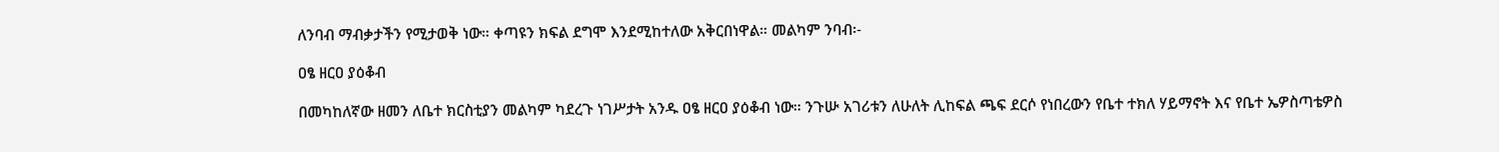ለንባብ ማብቃታችን የሚታወቅ ነው። ቀጣዩን ክፍል ደግሞ እንደሚከተለው አቅርበነዋል። መልካም ንባብ፡-

ዐፄ ዘርዐ ያዕቆብ

በመካከለኛው ዘመን ለቤተ ክርስቲያን መልካም ካደረጉ ነገሥታት አንዱ ዐፄ ዘርዐ ያዕቆብ ነው። ንጉሡ አገሪቱን ለሁለት ሊከፍል ጫፍ ደርሶ የነበረውን የቤተ ተክለ ሃይማኖት እና የቤተ ኤዎስጣቴዎስ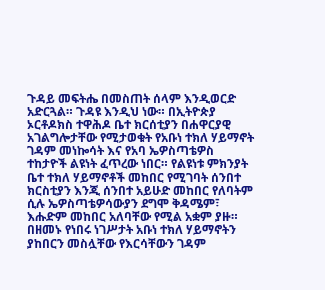ጉዳይ መፍትሔ በመስጠት ሰላም እንዲወርድ አድርጓል። ጉዳዩ እንዲህ ነው። በኢትዮጵያ ኦርቶዶክስ ተዋሕዶ ቤተ ክርሰቲያን በሐዋርያዊ አገልግሎታቸው የሚታወቁት የአቡነ ተክለ ሃይማኖት ገዳም መነኰሳት እና የአባ ኤዎስጣቴዎስ ተከታዮች ልዩነት ፈጥረው ነበር። የልዩነቱ ምክንያት ቤተ ተክለ ሃይማኖቶች መከበር የሚገባት ሰንበተ ክርስቲያን እንጂ ሰንበተ አይሁድ መከበር የለባትም ሲሉ ኤዎስጣቴዎሳውያን ደግሞ ቅዳሜም፣ እሑድም መከበር አለባቸው የሚል አቋም ያዙ። በዘመኑ የነበሩ ነገሥታት አቡነ ተክለ ሃይማኖትን ያከበርን መስሏቸው የእርሳቸውን ገዳም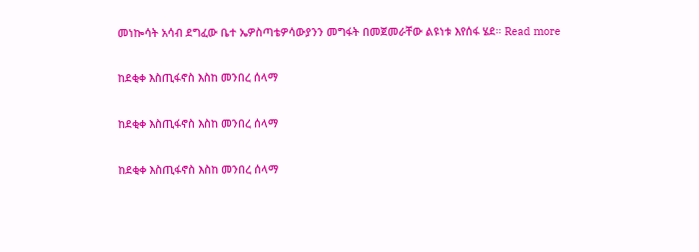መነኰሳት አሳብ ደግፈው ቤተ ኤዎስጣቴዎሳውያንን መግፋት በመጀመራቸው ልዩነቱ እየሰፋ ሄደ። Read more

ከደቂቀ እስጢፋኖስ እስከ መንበረ ሰላማ

ከደቂቀ እስጢፋኖስ እስከ መንበረ ሰላማ

ከደቂቀ እስጢፋኖስ እስከ መንበረ ሰላማ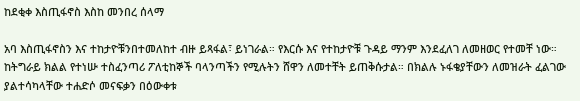ከደቂቀ እስጢፋኖስ እስከ መንበረ ሰላማ

አባ እስጢፋኖስን እና ተከታዮቹንበተመለከተ ብዙ ይጻፋል፣ ይነገራል። የእርሱ እና የተከታዮቹ ጉዳይ ማንም እንደፈለገ ለመዘወር የተመቸ ነው። ከትግራይ ክልል የተነሡ ተስፈንጣሪ ፖለቲከኞች ባላንጣችን የሚሉትን ሸዋን ለመተቸት ይጠቅሱታል። በክልሉ ኑፋቄያቸውን ለመዝራት ፈልገው ያልተሳካላቸው ተሐድሶ መናፍቃን በዕውቀቱ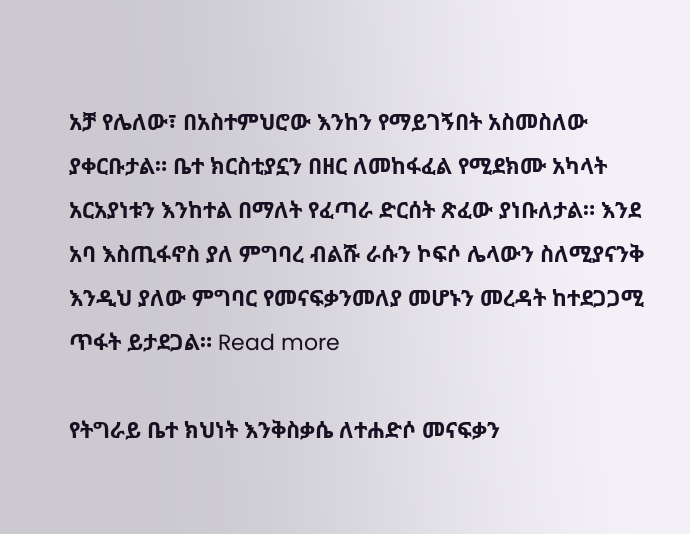አቻ የሌለው፣ በአስተምህሮው እንከን የማይገኝበት አስመስለው ያቀርቡታል። ቤተ ክርስቲያኗን በዘር ለመከፋፈል የሚደክሙ አካላት አርአያነቱን እንከተል በማለት የፈጣራ ድርሰት ጽፈው ያነቡለታል። እንደ አባ እስጢፋኖስ ያለ ምግባረ ብልሹ ራሱን ኮፍሶ ሌላውን ስለሚያናንቅ እንዲህ ያለው ምግባር የመናፍቃንመለያ መሆኑን መረዳት ከተደጋጋሚ ጥፋት ይታደጋል። Read more

የትግራይ ቤተ ክህነት እንቅስቃሴ ለተሐድሶ መናፍቃን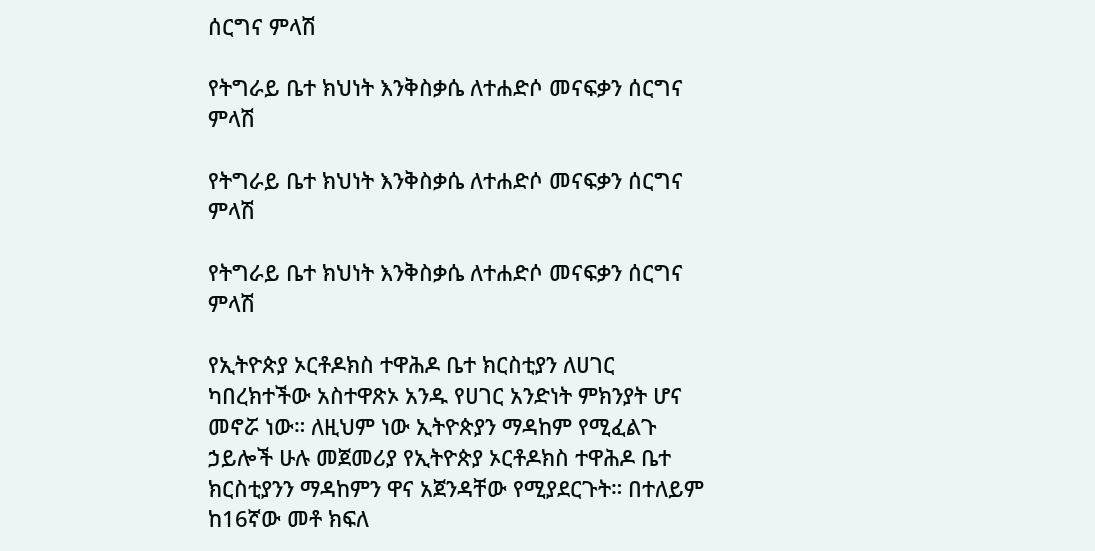ሰርግና ምላሽ

የትግራይ ቤተ ክህነት እንቅስቃሴ ለተሐድሶ መናፍቃን ሰርግና ምላሽ

የትግራይ ቤተ ክህነት እንቅስቃሴ ለተሐድሶ መናፍቃን ሰርግና ምላሽ

የትግራይ ቤተ ክህነት እንቅስቃሴ ለተሐድሶ መናፍቃን ሰርግና ምላሽ

የኢትዮጵያ ኦርቶዶክስ ተዋሕዶ ቤተ ክርስቲያን ለሀገር ካበረክተችው አስተዋጽኦ አንዱ የሀገር አንድነት ምክንያት ሆና መኖሯ ነው። ለዚህም ነው ኢትዮጵያን ማዳከም የሚፈልጉ ኃይሎች ሁሉ መጀመሪያ የኢትዮጵያ ኦርቶዶክስ ተዋሕዶ ቤተ ክርስቲያንን ማዳከምን ዋና አጀንዳቸው የሚያደርጉት። በተለይም ከ16ኛው መቶ ክፍለ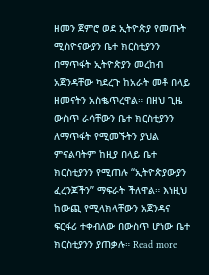ዘመን ጀምሮ ወደ ኢትዮጵያ የመጡት ሚስዮናውያን ቤተ ክርስቲያንን በማጥፋት ኢትዮጵያን መረከብ አጀንዳቸው ካደረጉ ከአራት መቶ በላይ ዘመናትን አስቈጥረዋል። በዘህ ጊዜ ውስጥ ራሳቸውን ቤተ ክርስቲያንን ለማጥፋት የሚመኙትን ያህል ምናልባትም ከዚያ በላይ ቤተ ክርስቲያንን የሚጠሉ “ኢትዮጵያውያን ፈረንጆችን” ማፍራት ችለዋል። እነዚህ ከውጪ የሚላክላቸውን አጀንዳና ፍርፋሪ ተቀብለው በውስጥ ሆነው ቤተ ክርስቲያንን ያጠቃሉ። Read more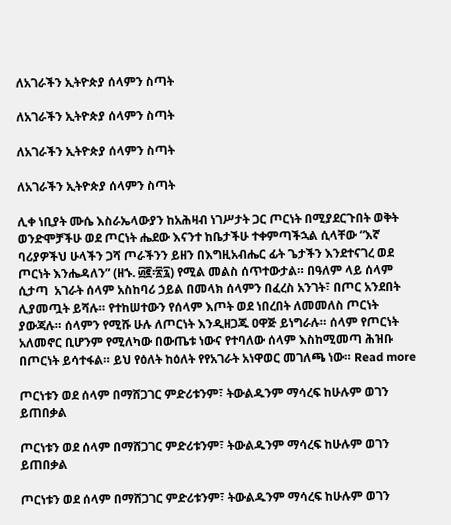ለአገራችን ኢትዮጵያ ሰላምን ስጣት

ለአገራችን ኢትዮጵያ ሰላምን ስጣት

ለአገራችን ኢትዮጵያ ሰላምን ስጣት

ለአገራችን ኢትዮጵያ ሰላምን ስጣት

ሊቀ ነቢያት ሙሴ እስራኤላውያን ከአሕዛብ ነገሥታት ጋር ጦርነት በሚያደርጉበት ወቅት ወንድሞቻችሁ ወደ ጦርነት ሔደው እናንተ ከቤታችሁ ተቀምጣችኋል ሲላቸው “እኛ ባሪያዎችህ ሁላችን ጋሻ ጦራችንን ይዘን በእግዚአብሔር ፊት ጌታችን እንደተናገረ ወደ ጦርነት እንሔዳለን” (ዘኁ. ፴፪፡፳፯) የሚል መልስ ሰጥተውታል። በዓለም ላይ ሰላም ሲታጣ  አገራት ሰላም አስከባሪ ኃይል በመላክ ሰላምን በፈረስ አንገት፣ በጦር አንደበት ሊያመጧት ይሻሉ። የተከሠተውን የሰላም እጦት ወደ ነበረበት ለመመለስ ጦርነት ያውጃሉ። ሰላምን የሚሹ ሁሉ ለጦርነት እንዲዘጋጁ ዐዋጅ ይነግራሉ። ሰላም የጦርነት አለመኖር ቢሆንም የሚለካው በውጤቱ ነውና የተባለው ሰላም እስከሚመጣ ሕዝቡ በጦርነት ይሳተፋል። ይህ የዕለት ከዕለት የየአገራት አነዋወር መገለጫ ነው። Read more

ጦርነቱን ወደ ሰላም በማሸጋገር ምድሪቱንም፣ ትውልዱንም ማሳረፍ ከሁሉም ወገን ይጠበቃል

ጦርነቱን ወደ ሰላም በማሸጋገር ምድሪቱንም፣ ትውልዱንም ማሳረፍ ከሁሉም ወገን ይጠበቃል

ጦርነቱን ወደ ሰላም በማሸጋገር ምድሪቱንም፣ ትውልዱንም ማሳረፍ ከሁሉም ወገን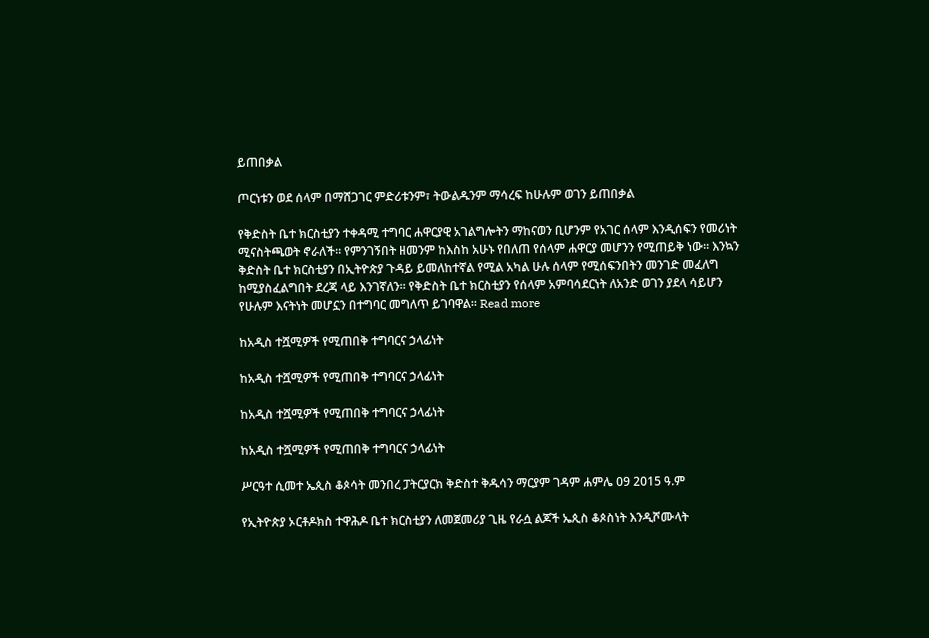ይጠበቃል

ጦርነቱን ወደ ሰላም በማሸጋገር ምድሪቱንም፣ ትውልዱንም ማሳረፍ ከሁሉም ወገን ይጠበቃል

የቅድስት ቤተ ክርስቲያን ተቀዳሚ ተግባር ሐዋርያዊ አገልግሎትን ማከናወን ቢሆንም የአገር ሰላም እንዲሰፍን የመሪነት ሚናስትጫወት ኖራለች። የምንገኝበት ዘመንም ከእስከ አሁኑ የበለጠ የሰላም ሐዋርያ መሆንን የሚጠይቅ ነው። እንኳን ቅድስት ቤተ ክርስቲያን በኢትዮጵያ ጉዳይ ይመለከተኛል የሚል አካል ሁሉ ሰላም የሚሰፍንበትን መንገድ መፈለግ ከሚያስፈልግበት ደረጃ ላይ እንገኛለን። የቅድስት ቤተ ክርስቲያን የሰላም አምባሳደርነት ለአንድ ወገን ያደላ ሳይሆን የሁሉም እናትነት መሆኗን በተግባር መግለጥ ይገባዋል። Read more

ከአዲስ ተሿሚዎች የሚጠበቅ ተግባርና ኃላፊነት

ከአዲስ ተሿሚዎች የሚጠበቅ ተግባርና ኃላፊነት

ከአዲስ ተሿሚዎች የሚጠበቅ ተግባርና ኃላፊነት

ከአዲስ ተሿሚዎች የሚጠበቅ ተግባርና ኃላፊነት

ሥርዓተ ሲመተ ኤጲስ ቆጶሳት መንበረ ፓትርያርክ ቅድስተ ቅዱሳን ማርያም ገዳም ሐምሌ 09 2015 ዓ.ም

የኢትዮጵያ ኦርቶዶክስ ተዋሕዶ ቤተ ክርስቲያን ለመጀመሪያ ጊዜ የራሷ ልጆች ኤጲስ ቆጶስነት እንዲሾሙላት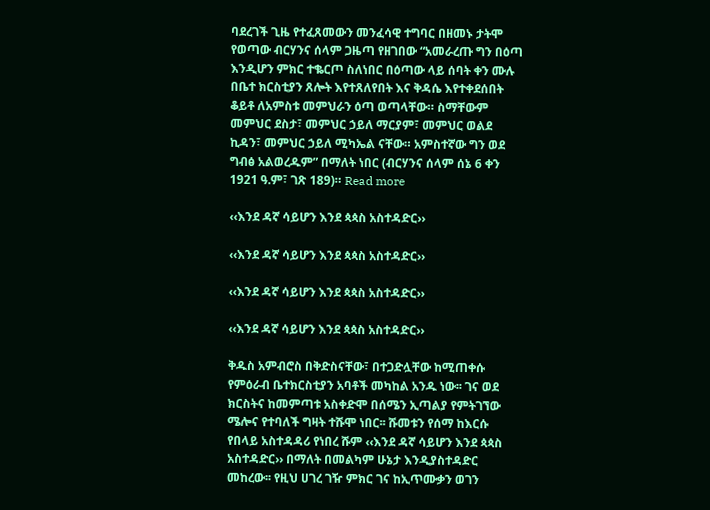ባደረገች ጊዜ የተፈጸመውን መንፈሳዊ ተግባር በዘመኑ ታትሞ የወጣው ብርሃንና ሰላም ጋዜጣ የዘገበው “አመራረጡ ግን በዕጣ እንዲሆን ምክር ተቈርጦ ስለነበር በዕጣው ላይ ሰባት ቀን ሙሉ በቤተ ክርስቲያን ጸሎት እየተጸለየበት እና ቅዳሴ እየተቀደሰበት ቆይቶ ለአምስቱ መምህራን ዕጣ ወጣላቸው። ስማቸውም መምህር ደስታ፣ መምህር ኃይለ ማርያም፣ መምህር ወልደ ኪዳን፣ መምህር ኃይለ ሚካኤል ናቸው። አምስተኛው ግን ወደ ግብፅ አልወረዱም” በማለት ነበር (ብርሃንና ሰላም ሰኔ 6 ቀን 1921 ዓ.ም፣ ገጽ 189)። Read more

‹‹እንደ ዳኛ ሳይሆን እንደ ጳጳስ አስተዳድር››

‹‹እንደ ዳኛ ሳይሆን እንደ ጳጳስ አስተዳድር››

‹‹እንደ ዳኛ ሳይሆን እንደ ጳጳስ አስተዳድር››

‹‹እንደ ዳኛ ሳይሆን እንደ ጳጳስ አስተዳድር››

ቅዱስ አምብሮስ በቅድስናቸው፣ በተጋድሏቸው ከሚጠቀሱ የምዕራብ ቤተክርስቲያን አባቶች መካከል አንዱ ነው፡፡ ገና ወደ ክርስትና ከመምጣቱ አስቀድሞ በሰሜን ኢጣልያ የምትገኘው ሜሎና የተባለች ግዛት ተሹሞ ነበር፡፡ ሹመቱን የሰማ ከእርሱ የበላይ አስተዳዳሪ የነበረ ሹም ‹‹እንደ ዳኛ ሳይሆን እንደ ጳጳስ አስተዳድር›› በማለት በመልካም ሁኔታ እንዲያስተዳድር መከረው፡፡ የዚህ ሀገረ ገዥ ምክር ገና ከኢጥሙቃን ወገን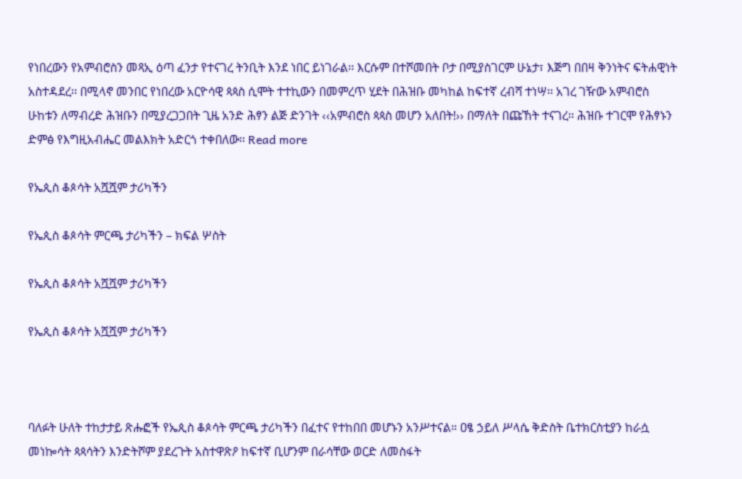የነበረውን የአምብሮስን መጻኢ ዕጣ ፈንታ የተናገረ ትንቢት እንደ ነበር ይነገራል፡፡ እርሱም በተሾመበት ቦታ በሚያስገርም ሁኔታ፣ እጅግ በበዛ ቅንነትና ፍትሐዊነት አስተዳደረ፡፡ በሚላኖ መንበር የነበረው አርዮሳዊ ጳጳስ ሲሞት ተተኪውን በመምረጥ ሂደት በሕዝቡ መካከል ከፍተኛ ረብሻ ተነሣ፡፡ አገረ ገዥው አምብሮስ ሁከቱን ለማብረድ ሕዝቡን በሚያረጋጋበት ጊዜ አንድ ሕፃን ልጅ ድንገት ‹‹አምብሮስ ጳጳስ መሆን አለበት!›› በማለት በጩኸት ተናገረ፡፡ ሕዝቡ ተገርሞ የሕፃኑን ድምፅ የእግዚአብሔር መልእክት አድርጎ ተቀበለው፡፡ Read more

የኤጲስ ቆጶሳት አሿሿም ታሪካችን

የኤጲስ ቆጶሳት ምርጫ ታሪካችን – ክፍል ሦስት

የኤጲስ ቆጶሳት አሿሿም ታሪካችን

የኤጲስ ቆጶሳት አሿሿም ታሪካችን



ባለፉት ሁለት ተከታታይ ጽሑፎች የኤጲስ ቆጶሳት ምርጫ ታሪካችን በፈተና የተከበበ መሆኑን አንሥተናል። ዐፄ ኃይለ ሥላሴ ቅድስት ቤተክርስቲያን ከራሷ መነኰሳት ጳጳሳትን እንድትሾም ያደረጉት አስተዋጽዖ ከፍተኛ ቢሆንም በራሳቸው ወርድ ለመስፋት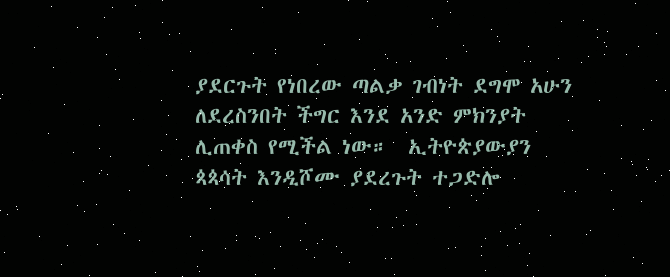ያደርጉት የነበረው ጣልቃ ገብነት ደግሞ አሁን ለደረስንበት ችግር እንደ አንድ ምክንያት ሊጠቀስ የሚችል ነው።  ኢትዮጵያውያን ጳጳሳት እንዲሾሙ ያደረጉት ተጋድሎ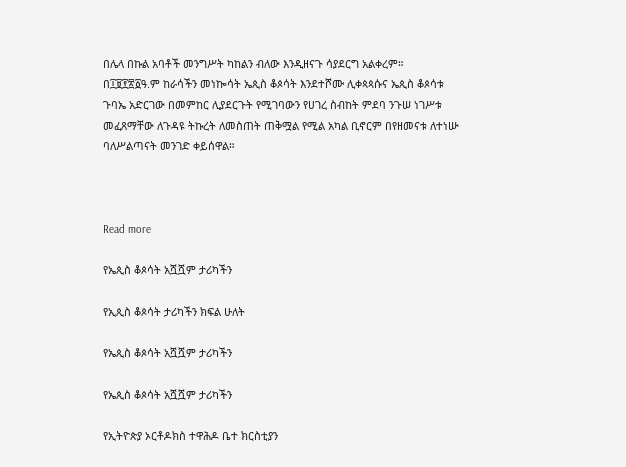በሌላ በኩል አባቶች መንግሥት ካከልን ብለው እንዲዘናጉ ሳያደርግ አልቀረም። በ፲፱፻፳፩ዓ.ም ከራሳችን መነኰሳት ኤጲስ ቆጶሳት እንደተሾሙ ሊቀጳጳሱና ኤጲስ ቆጶሳቱ ጉባኤ አድርገው በመምከር ሊያደርጉት የሚገባውን የሀገረ ስብከት ምደባ ንጉሠ ነገሥቱ መፈጸማቸው ለጉዳዩ ትኩረት ለመስጠት ጠቅሟል የሚል አካል ቢኖርም በየዘመናቱ ለተነሡ ባለሥልጣናት መንገድ ቀይሰዋል።



Read more

የኤጲስ ቆጶሳት አሿሿም ታሪካችን

የኢጲስ ቆጶሳት ታሪካችን ክፍል ሁለት

የኤጲስ ቆጶሳት አሿሿም ታሪካችን

የኤጲስ ቆጶሳት አሿሿም ታሪካችን

የኢትዮጵያ ኦርቶዶክስ ተዋሕዶ ቤተ ክርስቲያን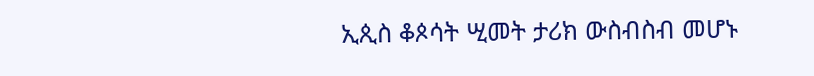ኢጲስ ቆጶሳት ሢመት ታሪክ ውስብስብ መሆኑ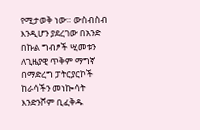የሚታወቅ ነው። ውስብስብ እንዲሆን ያደረገው በአንድ በኩል ግብፆች ሢመቱን ለጊዜያዊ ጥቅም ማግኛ በማድረግ ፓትርያርኮች ከራሳችን መነኰሳት እንድንሾም ቢፈቅዱ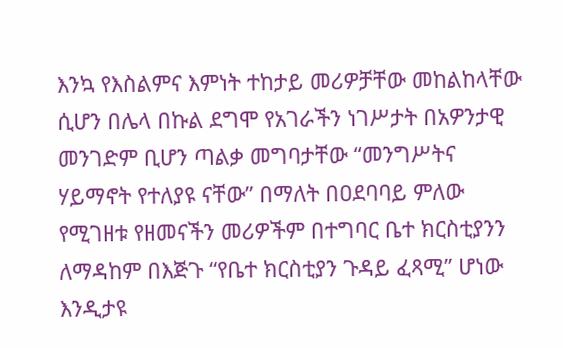እንኳ የእስልምና እምነት ተከታይ መሪዎቻቸው መከልከላቸው ሲሆን በሌላ በኩል ደግሞ የአገራችን ነገሥታት በአዎንታዊ መንገድም ቢሆን ጣልቃ መግባታቸው “መንግሥትና ሃይማኖት የተለያዩ ናቸው” በማለት በዐደባባይ ምለው የሚገዘቱ የዘመናችን መሪዎችም በተግባር ቤተ ክርስቲያንን ለማዳከም በእጅጉ “የቤተ ክርስቲያን ጉዳይ ፈጻሚ” ሆነው እንዲታዩ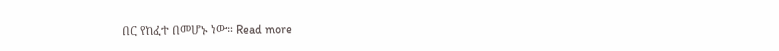በር የከፈተ በመሆኑ ነው። Read more